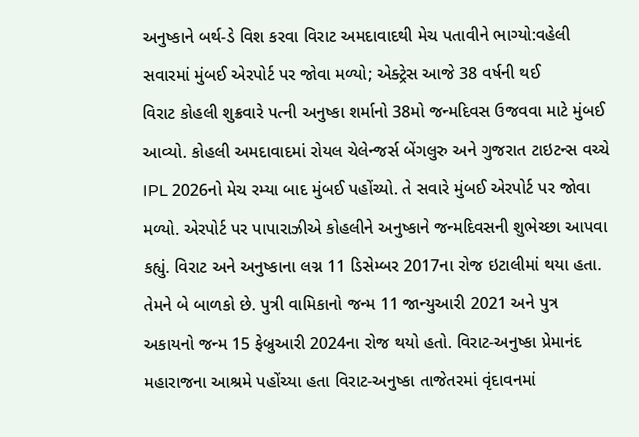અનુષ્કાને બર્થ-ડે વિશ કરવા વિરાટ અમદાવાદથી મેચ પતાવીને ભાગ્યો:વહેલી સવારમાં મુંબઈ એરપોર્ટ પર જોવા મળ્યો; એક્ટ્રેસ આજે 38 વર્ષની થઈ
વિરાટ કોહલી શુક્રવારે પત્ની અનુષ્કા શર્માનો 38મો જન્મદિવસ ઉજવવા માટે મુંબઈ આવ્યો. કોહલી અમદાવાદમાં રોયલ ચેલેન્જર્સ બેંગલુરુ અને ગુજરાત ટાઇટન્સ વચ્ચે IPL 2026નો મેચ રમ્યા બાદ મુંબઈ પહોંચ્યો. તે સવારે મુંબઈ એરપોર્ટ પર જોવા મળ્યો. એરપોર્ટ પર પાપારાઝીએ કોહલીને અનુષ્કાને જન્મદિવસની શુભેચ્છા આપવા કહ્યું. વિરાટ અને અનુષ્કાના લગ્ન 11 ડિસેમ્બર 2017ના રોજ ઇટાલીમાં થયા હતા. તેમને બે બાળકો છે. પુત્રી વામિકાનો જન્મ 11 જાન્યુઆરી 2021 અને પુત્ર અકાયનો જન્મ 15 ફેબ્રુઆરી 2024ના રોજ થયો હતો. વિરાટ-અનુષ્કા પ્રેમાનંદ મહારાજના આશ્રમે પહોંચ્યા હતા વિરાટ-અનુષ્કા તાજેતરમાં વૃંદાવનમાં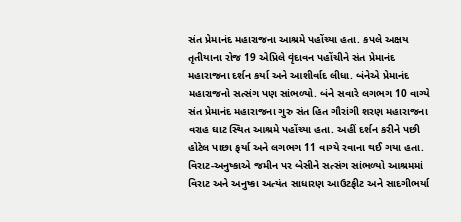સંત પ્રેમાનંદ મહારાજના આશ્રમે પહોંચ્યા હતા. કપલે અક્ષય તૃતીયાના રોજ 19 એપ્રિલે વૃંદાવન પહોંચીને સંત પ્રેમાનંદ મહારાજના દર્શન કર્યા અને આશીર્વાદ લીધા. બંનેએ પ્રેમાનંદ મહારાજનો સત્સંગ પણ સાંભળ્યો. બંને સવારે લગભગ 10 વાગ્યે સંત પ્રેમાનંદ મહારાજના ગુરુ સંત હિત ગૌરાંગી શરણ મહારાજના વરાહ ઘાટ સ્થિત આશ્રમે પહોંચ્યા હતા. અહીં દર્શન કરીને પછી હોટેલ પાછા ફર્યા અને લગભગ 11 વાગ્યે રવાના થઈ ગયા હતા. વિરાટ-અનુષ્કાએ જમીન પર બેસીને સત્સંગ સાંભળ્યો આશ્રમમાં વિરાટ અને અનુષ્કા અત્યંત સાધારણ આઉટફીટ અને સાદગીભર્યા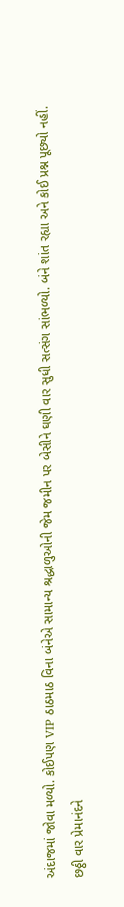અંદાજમાં જોવા મળ્યો. કોઈપણ VIP ઠાઠમાઠ વિના બંનેએ સામાન્ય શ્રદ્ધાળુઓની જેમ જમીન પર બેસીને ઘણી વાર સુધી સત્સંગ સાંભળ્યો. બંને શાંત રહ્યા અને કોઈ પ્રશ્ન પૂછ્યો નહીં.
છઠ્ઠી વાર પ્રેમાનંદને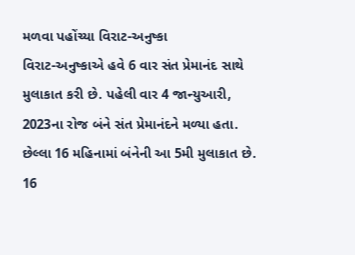મળવા પહોંચ્યા વિરાટ-અનુષ્કા
વિરાટ-અનુષ્કાએ હવે 6 વાર સંત પ્રેમાનંદ સાથે મુલાકાત કરી છે. પહેલી વાર 4 જાન્યુઆરી, 2023ના રોજ બંને સંત પ્રેમાનંદને મળ્યા હતા. છેલ્લા 16 મહિનામાં બંનેની આ 5મી મુલાકાત છે. 16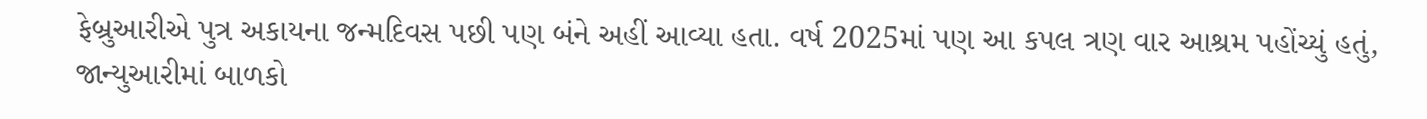ફેબ્રુઆરીએ પુત્ર અકાયના જન્મદિવસ પછી પણ બંને અહીં આવ્યા હતા. વર્ષ 2025માં પણ આ કપલ ત્રણ વાર આશ્રમ પહોંચ્યું હતું, જાન્યુઆરીમાં બાળકો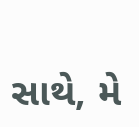સાથે, મે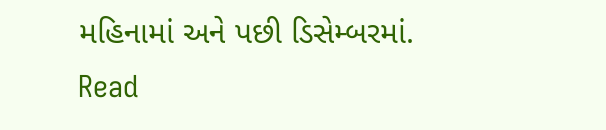મહિનામાં અને પછી ડિસેમ્બરમાં.
Read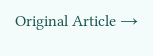Original Article →